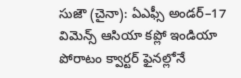సుజౌ (చైనా): ఏఎఫ్సీ అండర్–17 విమెన్స్ ఆసియా కప్లో ఇండియా పోరాటం క్వార్టర్ ఫైనల్లోనే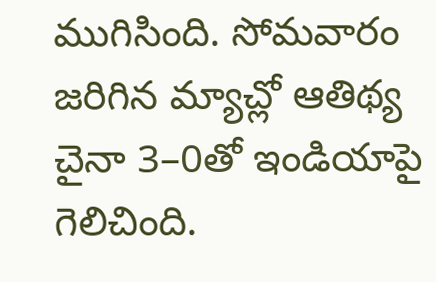ముగిసింది. సోమవారం జరిగిన మ్యాచ్లో ఆతిథ్య చైనా 3–0తో ఇండియాపై గెలిచింది.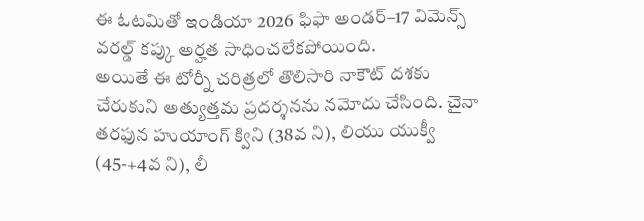ఈ ఓటమితో ఇండియా 2026 ఫిఫా అండర్–17 విమెన్స్ వరల్డ్ కప్కు అర్హత సాధించలేకపోయింది.
అయితే ఈ టోర్నీ చరిత్రలో తొలిసారి నాకౌట్ దశకు చేరుకుని అత్యుత్తమ ప్రదర్శనను నమోదు చేసింది. చైనా తరఫున హుయాంగ్ క్విని (38వ ని), లియు యుక్వీ (45-+4వ ని), లీ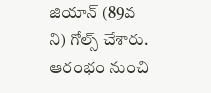జియాన్ (89వ ని) గోల్స్ చేశారు. ఆరంభం నుంచి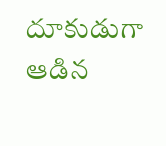దూకుడుగా ఆడిన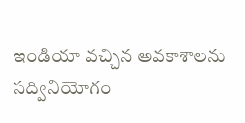ఇండియా వచ్చిన అవకాశాలను సద్వినియోగం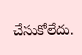చేసుకోలేదు.